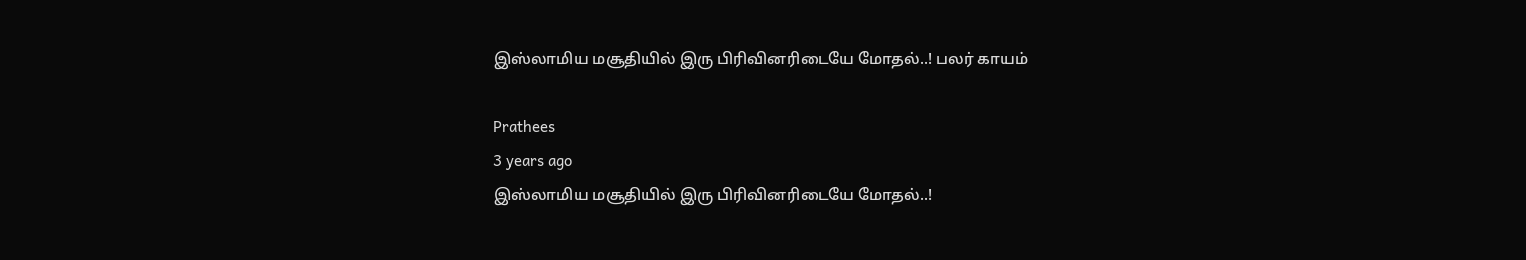இஸ்லாமிய மசூதியில் இரு பிரிவினரிடையே மோதல்..! பலர் காயம்

Prathees
3 years ago
இஸ்லாமிய மசூதியில் இரு பிரிவினரிடையே மோதல்..!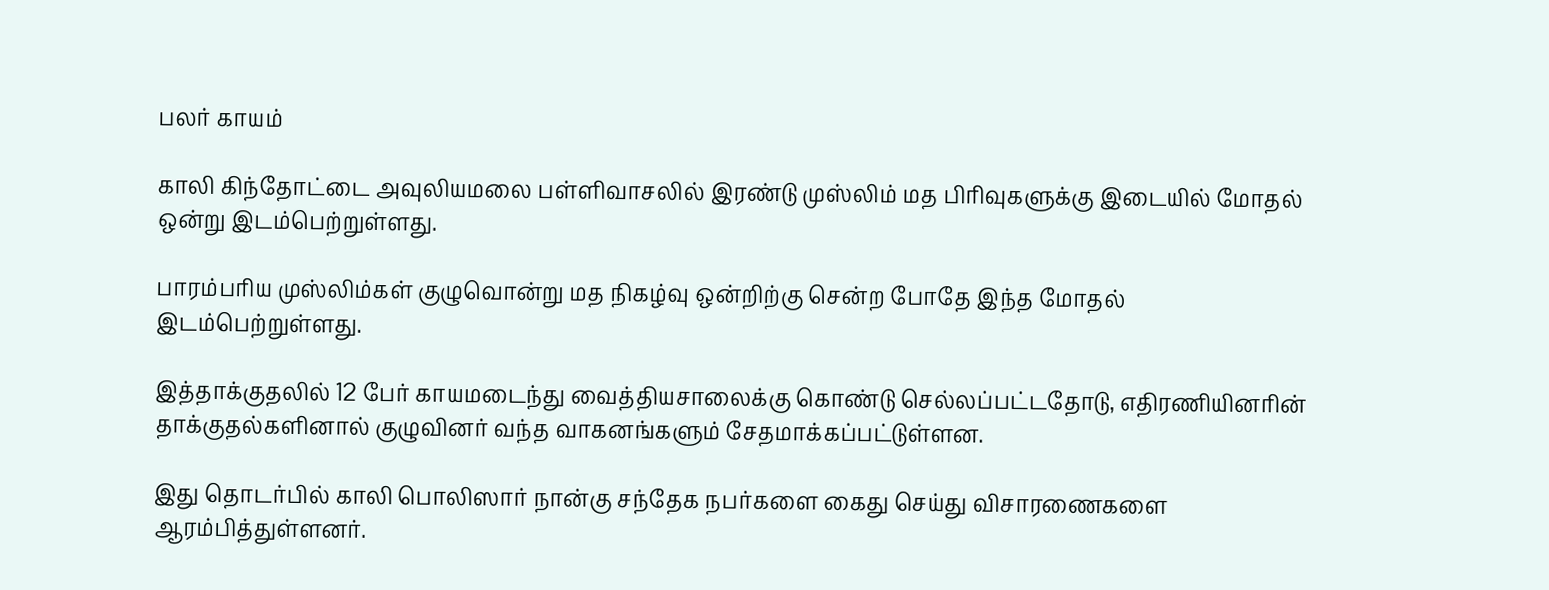பலர் காயம்

காலி கிந்தோட்டை அவுலியமலை பள்ளிவாசலில் இரண்டு முஸ்லிம் மத பிரிவுகளுக்கு இடையில் மோதல் ஒன்று இடம்பெற்றுள்ளது.

பாரம்பரிய முஸ்லிம்கள் குழுவொன்று மத நிகழ்வு ஒன்றிற்கு சென்ற போதே இந்த மோதல் இடம்பெற்றுள்ளது.

இத்தாக்குதலில் 12 பேர் காயமடைந்து வைத்தியசாலைக்கு கொண்டு செல்லப்பட்டதோடு, எதிரணியினரின் தாக்குதல்களினால் குழுவினர் வந்த வாகனங்களும் சேதமாக்கப்பட்டுள்ளன.

இது தொடர்பில் காலி பொலிஸார் நான்கு சந்தேக நபர்களை கைது செய்து விசாரணைகளை ஆரம்பித்துள்ளனர்.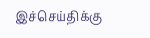இச்செய்திக்கு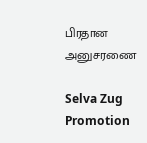பிரதான அனுசரணை

Selva Zug Promotion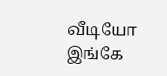வீடியோ இங்கே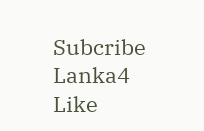Subcribe Lanka4
Like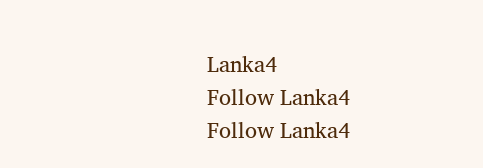Lanka4
Follow Lanka4
Follow Lanka4